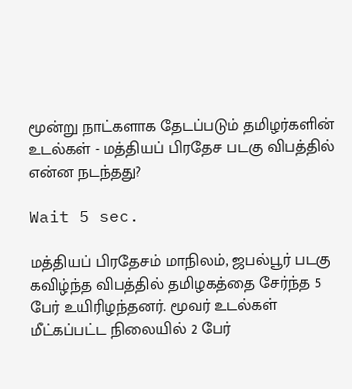மூன்று நாட்களாக தேடப்படும் தமிழர்களின் உடல்கள் - மத்தியப் பிரதேச படகு விபத்தில் என்ன நடந்தது?

Wait 5 sec.

மத்தியப் பிரதேசம் மாநிலம், ஜபல்பூர் படகு கவிழ்ந்த விபத்தில் தமிழகத்தை சேர்ந்த 5 பேர் உயிரிழந்தனர். மூவர் உடல்கள் மீட்கப்பட்ட நிலையில் 2 பேர்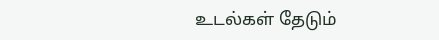உடல்கள் தேடும்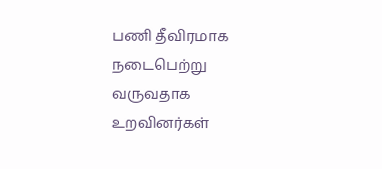பணி தீவிரமாக நடைபெற்று வருவதாக உறவினர்கள்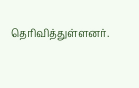தெரிவித்துள்ளனர்.